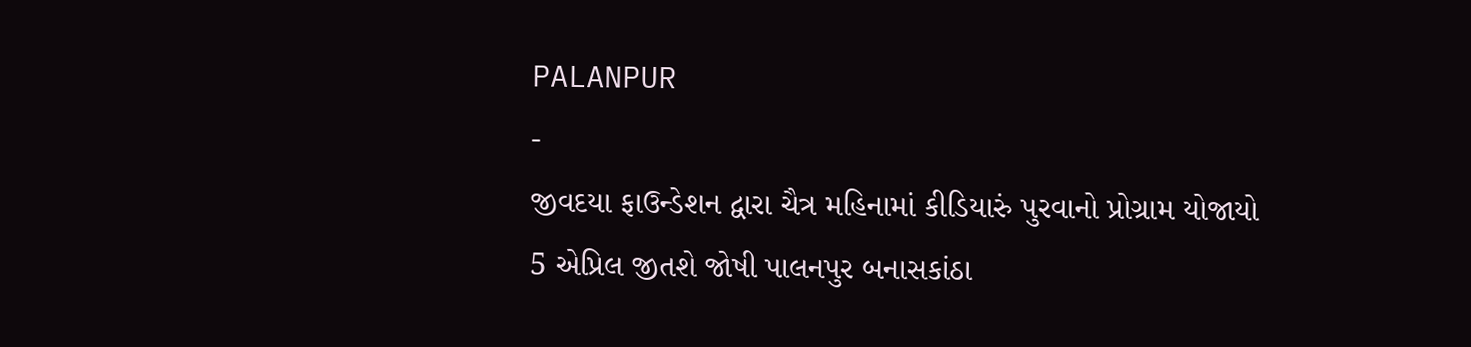PALANPUR
-
જીવદયા ફાઉન્ડેશન દ્વારા ચૈત્ર મહિનામાં કીડિયારું પુરવાનો પ્રોગ્રામ યોજાયો
5 એપ્રિલ જીતશે જોષી પાલનપુર બનાસકાંઠા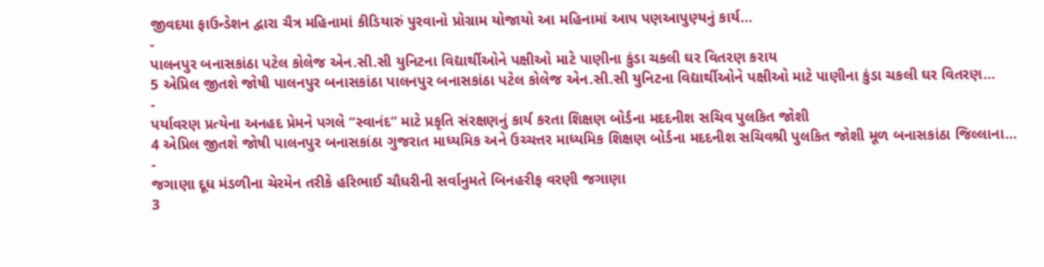જીવદયા ફાઉન્ડેશન દ્વારા ચૈત્ર મહિનામાં કીડિયારું પુરવાનો પ્રોગ્રામ યોજાયો આ મહિનામાં આપ પણઆપુણ્યનું કાર્ય…
-
પાલનપુર બનાસકાંઠા પટેલ કોલેજ એન.સી.સી યુનિટના વિદ્યાર્થીઓને પક્ષીઓ માટે પાણીના કુંડા ચકલી ઘર વિતરણ કરાય
5 એપ્રિલ જીતશે જોષી પાલનપુર બનાસકાંઠા પાલનપુર બનાસકાંઠા પટેલ કોલેજ એન.સી.સી યુનિટના વિદ્યાર્થીઓને પક્ષીઓ માટે પાણીના કુંડા ચકલી ઘર વિતરણ…
-
પર્યાવરણ પ્રત્યેના અનહદ પ્રેમને પગલે “સ્વાનંદ” માટે પ્રકૃતિ સંરક્ષણનું કાર્ય કરતા શિક્ષણ બોર્ડના મદદનીશ સચિવ પુલકિત જોશી
4 એપ્રિલ જીતશે જોષી પાલનપુર બનાસકાંઠા ગુજરાત માધ્યમિક અને ઉચ્ચત્તર માધ્યમિક શિક્ષણ બોર્ડના મદદનીશ સચિવશ્રી પુલકિત જોશી મૂળ બનાસકાંઠા જિલ્લાના…
-
જગાણા દૂધ મંડળીના ચેરમેન તરીકે હરિભાઈ ચૌધરીની સર્વાનુમતે બિનહરીફ વરણી જગાણા
3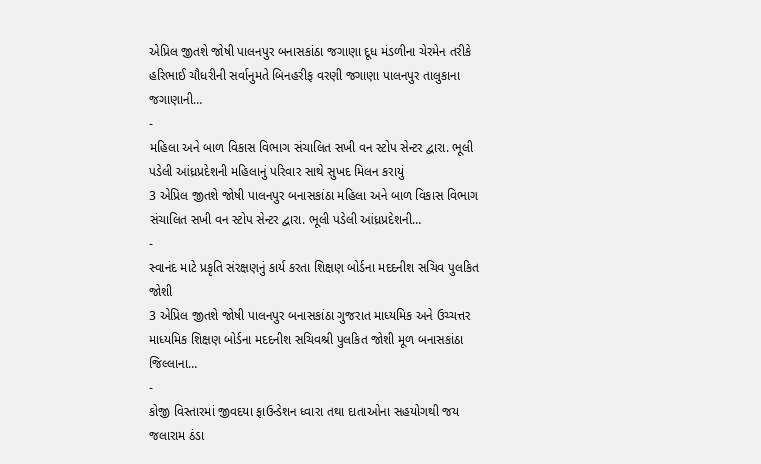એપ્રિલ જીતશે જોષી પાલનપુર બનાસકાંઠા જગાણા દૂધ મંડળીના ચેરમેન તરીકે હરિભાઈ ચૌધરીની સર્વાનુમતે બિનહરીફ વરણી જગાણા પાલનપુર તાલુકાના જગાણાની…
-
મહિલા અને બાળ વિકાસ વિભાગ સંચાલિત સખી વન સ્ટોપ સેન્ટર દ્વારા. ભૂલી પડેલી આંધ્રપ્રદેશની મહિલાનું પરિવાર સાથે સુખદ મિલન કરાયું
3 એપ્રિલ જીતશે જોષી પાલનપુર બનાસકાંઠા મહિલા અને બાળ વિકાસ વિભાગ સંચાલિત સખી વન સ્ટોપ સેન્ટર દ્વારા. ભૂલી પડેલી આંધ્રપ્રદેશની…
-
સ્વાનંદ માટે પ્રકૃતિ સંરક્ષણનું કાર્ય કરતા શિક્ષણ બોર્ડના મદદનીશ સચિવ પુલકિત જોશી
3 એપ્રિલ જીતશે જોષી પાલનપુર બનાસકાંઠા ગુજરાત માધ્યમિક અને ઉચ્ચત્તર માધ્યમિક શિક્ષણ બોર્ડના મદદનીશ સચિવશ્રી પુલકિત જોશી મૂળ બનાસકાંઠા જિલ્લાના…
-
કોજી વિસ્તારમાં જીવદયા ફાઉન્ડેશન ધ્વારા તથા દાતાઓના સહયોગથી જય જલારામ ઠંડા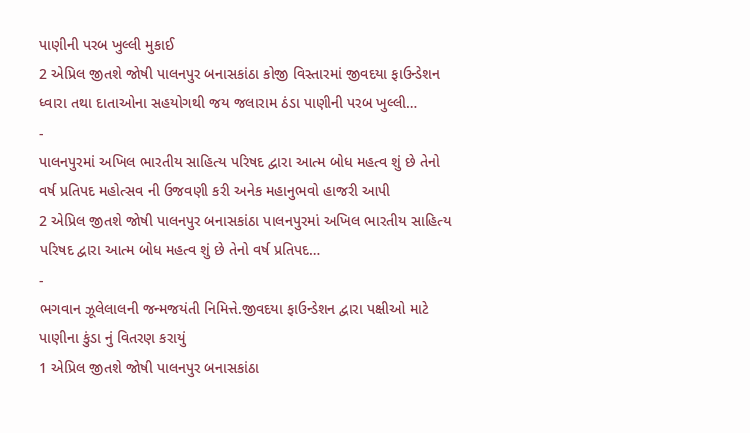પાણીની પરબ ખુલ્લી મુકાઈ
2 એપ્રિલ જીતશે જોષી પાલનપુર બનાસકાંઠા કોજી વિસ્તારમાં જીવદયા ફાઉન્ડેશન ધ્વારા તથા દાતાઓના સહયોગથી જય જલારામ ઠંડા પાણીની પરબ ખુલ્લી…
-
પાલનપુરમાં અખિલ ભારતીય સાહિત્ય પરિષદ દ્વારા આત્મ બોધ મહત્વ શું છે તેનો વર્ષ પ્રતિપદ મહોત્સવ ની ઉજવણી કરી અનેક મહાનુભવો હાજરી આપી
2 એપ્રિલ જીતશે જોષી પાલનપુર બનાસકાંઠા પાલનપુરમાં અખિલ ભારતીય સાહિત્ય પરિષદ દ્વારા આત્મ બોધ મહત્વ શું છે તેનો વર્ષ પ્રતિપદ…
-
ભગવાન ઝૂલેલાલની જન્મજયંતી નિમિત્તે.જીવદયા ફાઉન્ડેશન દ્વારા પક્ષીઓ માટે પાણીના કુંડા નું વિતરણ કરાયું
1 એપ્રિલ જીતશે જોષી પાલનપુર બનાસકાંઠા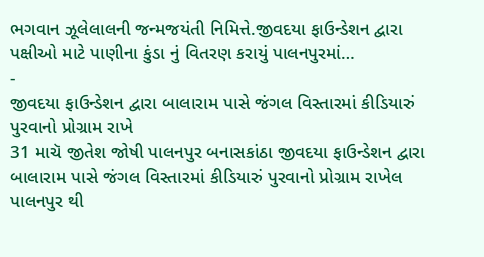ભગવાન ઝૂલેલાલની જન્મજયંતી નિમિત્તે.જીવદયા ફાઉન્ડેશન દ્વારા પક્ષીઓ માટે પાણીના કુંડા નું વિતરણ કરાયું પાલનપુરમાં…
-
જીવદયા ફાઉન્ડેશન દ્વારા બાલારામ પાસે જંગલ વિસ્તારમાં કીડિયારું પુરવાનો પ્રોગ્રામ રાખે
31 માચૅ જીતેશ જોષી પાલનપુર બનાસકાંઠા જીવદયા ફાઉન્ડેશન દ્વારા બાલારામ પાસે જંગલ વિસ્તારમાં કીડિયારું પુરવાનો પ્રોગ્રામ રાખેલ પાલનપુર થી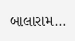બાલારામ…